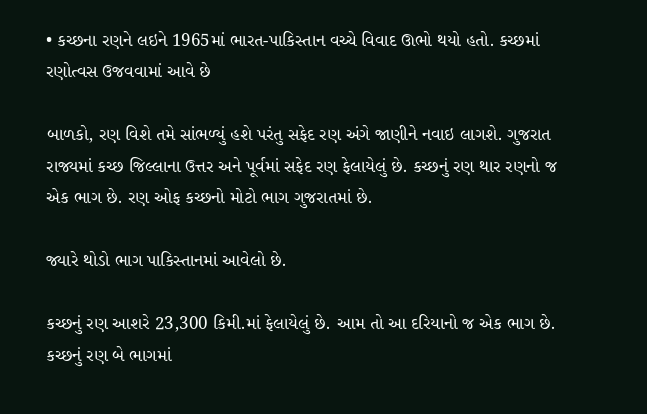• કચ્છના રણને લઇને 1965માં ભારત-પાકિસ્તાન વચ્ચે વિવાદ ઊભો થયો હતો. કચ્છમાં રણોત્વસ ઉજવવામાં આવે છે

બાળકો, રણ વિશે તમે સાંભળ્યું હશે પરંતુ સફેદ રણ અંગે જાણીને નવાઇ લાગશે. ગુજરાત રાજ્યમાં કચ્છ જિલ્લાના ઉત્તર અને પૂર્વમાં સફેદ રણ ફેલાયેલું છે. કચ્છનું રણ થાર રણનો જ એક ભાગ છે. રણ ઓફ કચ્છનો મોટો ભાગ ગુજરાતમાં છે.

જ્યારે થોડો ભાગ પાકિસ્તાનમાં આવેલો છે.

કચ્છનું રણ આશરે 23,300 કિમી.માં ફેલાયેલું છે. આમ તો આ દરિયાનો જ એક ભાગ છે. કચ્છનું રણ બે ભાગમાં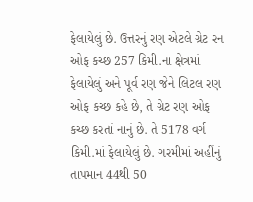ફેલાયેલું છે. ઉત્તરનું રણ એટલે ગ્રેટ રન ઓફ કચ્છ 257 કિમી.ના ક્ષેત્રમાં ફેલાયેલું અને પૂર્વ રણ જેને લિટલ રણ ઓફ કચ્છ કહે છે, તે ગ્રેટ રણ ઓફ કચ્છ કરતાં નાનું છે. તે 5178 વર્ગ કિમી.માં ફેલાયેલું છે. ગરમીમાં અહીંનું તાપમાન 44થી 50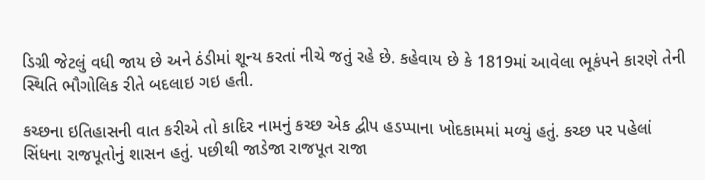ડિગ્રી જેટલું વધી જાય છે અને ઠંડીમાં શૂન્ય કરતાં નીચે જતું રહે છે. કહેવાય છે કે 1819માં આવેલા ભૂકંપને કારણે તેની સ્થિતિ ભૌગોલિક રીતે બદલાઇ ગઇ હતી.

કચ્છના ઇતિહાસની વાત કરીએ તો કાદિર નામનું કચ્છ એક દ્વીપ હડપ્પાના ખોદકામમાં મળ્યું હતું. કચ્છ પર પહેલાં સિંધના રાજપૂતોનું શાસન હતું. પછીથી જાડેજા રાજપૂત રાજા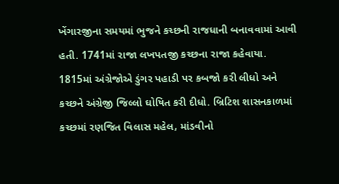ખેંગારજીના સમયમાં ભુજને કચ્છની રાજધાની બનાવવામાં આવી હતી. 1741માં રાજા લખપતજી કચ્છના રાજા કહેવાયા. 1815માં અંગ્રેજોએ ડુંગર પહાડી પર કબજો કરી લીધો અને કચ્છને અંગ્રેજી જિલ્લો ઘોષિત કરી દીધો. બ્રિટિશ શાસનકાળમાં કચ્છમાં રણજિત વિલાસ મહેલ, માંડવીનો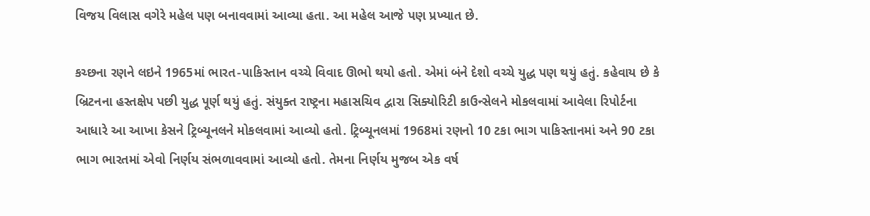વિજય વિલાસ વગેરે મહેલ પણ બનાવવામાં આવ્યા હતા. આ મહેલ આજે પણ પ્રખ્યાત છે.

કચ્છના રણને લઇને 1965માં ભારત-પાકિસ્તાન વચ્ચે વિવાદ ઊભો થયો હતો. એમાં બંને દેશો વચ્ચે યુદ્ધ પણ થયું હતું. કહેવાય છે કે બ્રિટનના હસ્તક્ષેપ પછી યુદ્ધ પૂર્ણ થયું હતું. સંયુક્ત રાષ્ટ્રના મહાસચિવ દ્વારા સિક્યોરિટી કાઉન્સેલને મોકલવામાં આવેલા રિપોર્ટના આધારે આ આખા કેસને ટ્રિબ્યૂનલને મોકલવામાં આવ્યો હતો. ટ્રિબ્યૂનલમાં 1968માં રણનો 10 ટકા ભાગ પાકિસ્તાનમાં અને 90 ટકા ભાગ ભારતમાં એવો નિર્ણય સંભળાવવામાં આવ્યો હતો. તેમના નિર્ણય મુજબ એક વર્ષ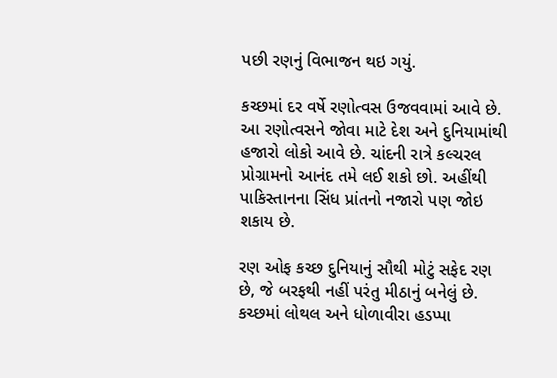પછી રણનું વિભાજન થઇ ગયું.

કચ્છમાં દર વર્ષે રણોત્વસ ઉજવવામાં આવે છે. આ રણોત્વસને જોવા માટે દેશ અને દુનિયામાંથી હજારો લોકો આવે છે. ચાંદની રાત્રે કલ્ચરલ પ્રોગ્રામનો આનંદ તમે લઈ શકો છો. અહીંથી પાકિસ્તાનના સિંધ પ્રાંતનો નજારો પણ જોઇ શકાય છે.

રણ ઓફ કચ્છ દુનિયાનું સૌથી મોટું સફેદ રણ છે, જે બરફથી નહીં પરંતુ મીઠાનું બનેલું છે. કચ્છમાં લોથલ અને ધોળાવીરા હડપ્પા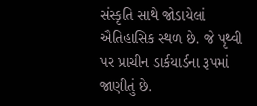સંસ્કૃતિ સાથે જોડાયેલાં ઐતિહાસિક સ્થળ છે. જે પૃથ્વી પર પ્રાચીન ડાર્કયાર્ડના રૂપમાં જાણીતું છે.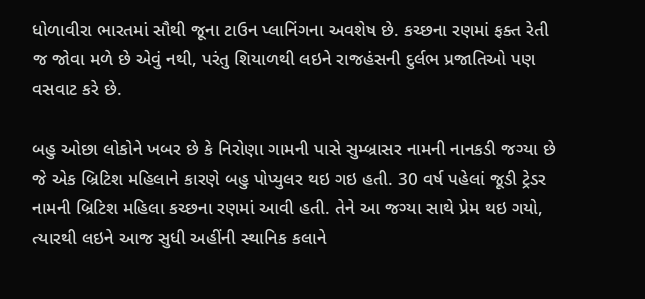ધોળાવીરા ભારતમાં સૌથી જૂના ટાઉન પ્લાનિંગના અવશેષ છે. કચ્છના રણમાં ફક્ત રેતી જ જોવા મળે છે એવું નથી, પરંતુ શિયાળથી લઇને રાજહંસની દુર્લભ પ્રજાતિઓ પણ વસવાટ કરે છે.

બહુ ઓછા લોકોને ખબર છે કે નિરોણા ગામની પાસે સુમ્બ્રાસર નામની નાનકડી જગ્યા છે જે એક બ્રિટિશ મહિલાને કારણે બહુ પોપ્યુલર થઇ ગઇ હતી. 30 વર્ષ પહેલાં જૂડી ટ્રેડર નામની બ્રિટિશ મહિલા કચ્છના રણમાં આવી હતી. તેને આ જગ્યા સાથે પ્રેમ થઇ ગયો, ત્યારથી લઇને આજ સુધી અહીંની સ્થાનિક કલાને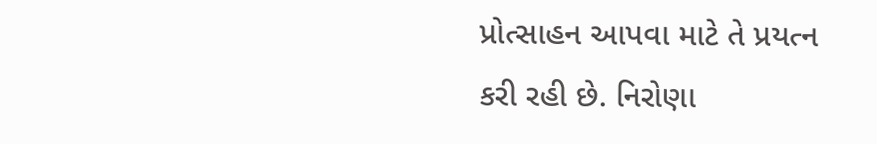પ્રોત્સાહન આપવા માટે તે પ્રયત્ન કરી રહી છે. નિરોણા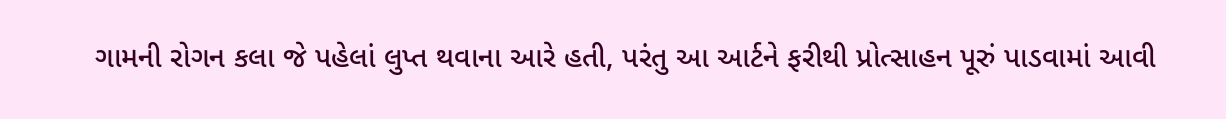ગામની રોગન કલા જે પહેલાં લુપ્ત થવાના આરે હતી, પરંતુ આ આર્ટને ફરીથી પ્રોત્સાહન પૂરું પાડવામાં આવી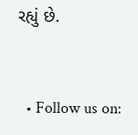રહ્યું છે.


  • Follow us on: